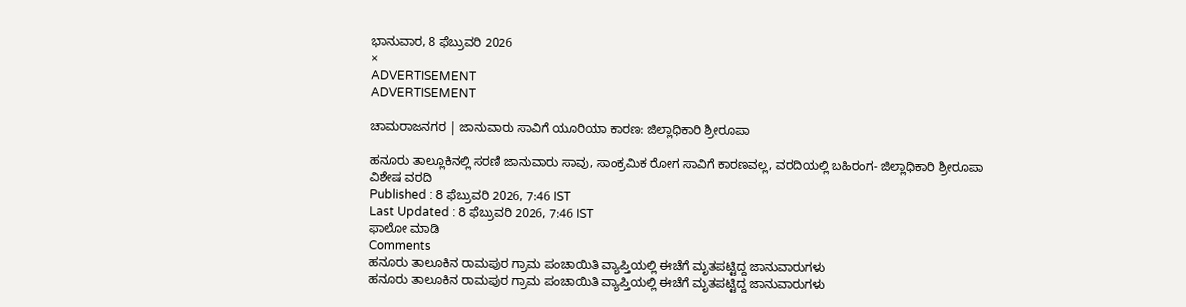ಭಾನುವಾರ, 8 ಫೆಬ್ರುವರಿ 2026
×
ADVERTISEMENT
ADVERTISEMENT

ಚಾಮರಾಜನಗರ | ಜಾನುವಾರು ಸಾವಿಗೆ ಯೂರಿಯಾ ಕಾರಣ: ಜಿಲ್ಲಾಧಿಕಾರಿ ಶ್ರೀರೂಪಾ

ಹನೂರು ತಾಲ್ಲೂಕಿನಲ್ಲಿ ಸರಣಿ ಜಾನುವಾರು ಸಾವು, ಸಾಂಕ್ರಮಿಕ ರೋಗ ಸಾವಿಗೆ ಕಾರಣವಲ್ಲ, ವರದಿಯಲ್ಲಿ ಬಹಿರಂಗ- ಜಿಲ್ಲಾಧಿಕಾರಿ ಶ್ರೀರೂಪಾ
ವಿಶೇಷ ವರದಿ
Published : 8 ಫೆಬ್ರುವರಿ 2026, 7:46 IST
Last Updated : 8 ಫೆಬ್ರುವರಿ 2026, 7:46 IST
ಫಾಲೋ ಮಾಡಿ
Comments
ಹನೂರು ತಾಲೂಕಿನ ರಾಮಪುರ ಗ್ರಾಮ ಪಂಚಾಯಿತಿ ವ್ಯಾಪ್ತಿಯಲ್ಲಿ ಈಚೆಗೆ ಮೃತಪಟ್ಟಿದ್ದ ಜಾನುವಾರುಗಳು
ಹನೂರು ತಾಲೂಕಿನ ರಾಮಪುರ ಗ್ರಾಮ ಪಂಚಾಯಿತಿ ವ್ಯಾಪ್ತಿಯಲ್ಲಿ ಈಚೆಗೆ ಮೃತಪಟ್ಟಿದ್ದ ಜಾನುವಾರುಗಳು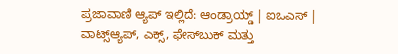ಪ್ರಜಾವಾಣಿ ಆ್ಯಪ್ ಇಲ್ಲಿದೆ: ಆಂಡ್ರಾಯ್ಡ್ | ಐಒಎಸ್ | ವಾಟ್ಸ್ಆ್ಯಪ್, ಎಕ್ಸ್, ಫೇಸ್‌ಬುಕ್ ಮತ್ತು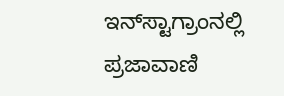ಇನ್‌ಸ್ಟಾಗ್ರಾಂನಲ್ಲಿ ಪ್ರಜಾವಾಣಿ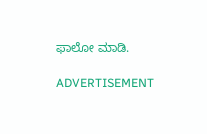ಫಾಲೋ ಮಾಡಿ.

ADVERTISEMENT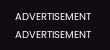ADVERTISEMENT
ADVERTISEMENT